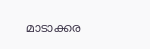മാടാക്കര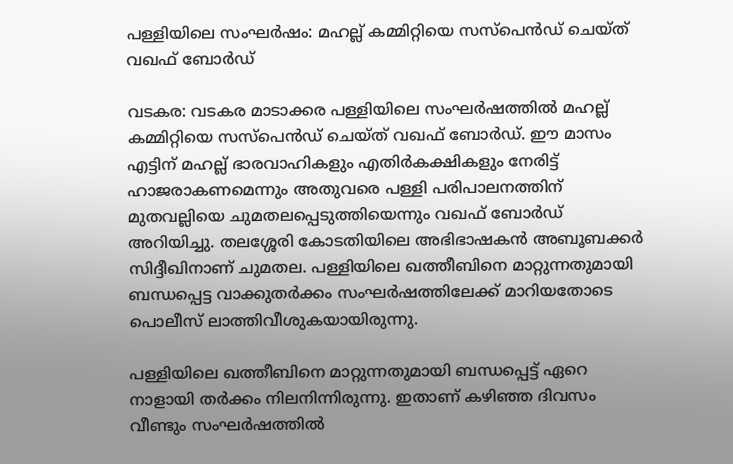പള്ളിയിലെ സംഘർഷം: മഹല്ല് കമ്മിറ്റിയെ സസ്‌പെൻഡ് ചെയ്ത് വഖഫ് ബോർഡ്

വടകര: വടകര മാടാക്കര പള്ളിയിലെ സംഘർഷത്തിൽ മഹല്ല് കമ്മിറ്റിയെ സസ്‌പെൻഡ് ചെയ്ത് വഖഫ് ബോർഡ്. ഈ മാസം എട്ടിന് മഹല്ല് ഭാരവാഹികളും എതിർകക്ഷികളും നേരിട്ട് ഹാജരാകണമെന്നും അതുവരെ പള്ളി പരിപാലനത്തിന് മുതവല്ലിയെ ചുമതലപ്പെടുത്തിയെന്നും വഖഫ് ബോർഡ് അറിയിച്ചു. തലശ്ശേരി കോടതിയിലെ അഭിഭാഷകൻ അബൂബക്കർ സിദ്ദീഖിനാണ് ചുമതല. പള്ളിയിലെ ഖത്തീബിനെ മാറ്റുന്നതുമായി ബന്ധപ്പെട്ട വാക്കുതർക്കം സംഘർഷത്തിലേക്ക് മാറിയതോടെ പൊലീസ് ലാത്തിവീശുകയായിരുന്നു.

പള്ളിയിലെ ഖത്തീബിനെ മാറ്റുന്നതുമായി ബന്ധപ്പെട്ട് ഏറെ നാളായി തർക്കം നിലനിന്നിരുന്നു. ഇതാണ് കഴിഞ്ഞ ദിവസം വീണ്ടും സംഘർഷത്തിൽ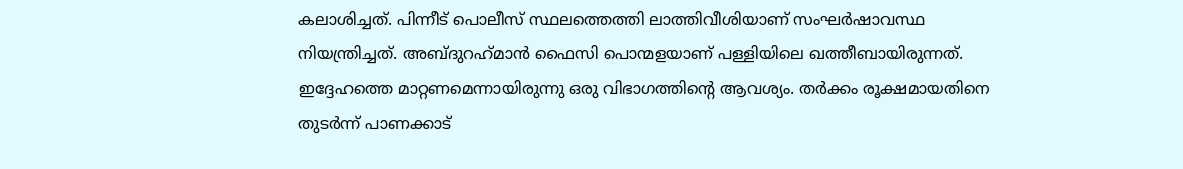കലാശിച്ചത്. പിന്നീട് പൊലീസ് സ്ഥലത്തെത്തി ലാത്തിവീശിയാണ് സംഘർഷാവസ്ഥ നിയന്ത്രിച്ചത്. അബ്ദുറഹ്‌മാൻ ഫൈസി പൊന്മളയാണ് പള്ളിയിലെ ഖത്തീബായിരുന്നത്. ഇദ്ദേഹത്തെ മാറ്റണമെന്നായിരുന്നു ഒരു വിഭാഗത്തിന്റെ ആവശ്യം. തർക്കം രൂക്ഷമായതിനെ തുടർന്ന് പാണക്കാട്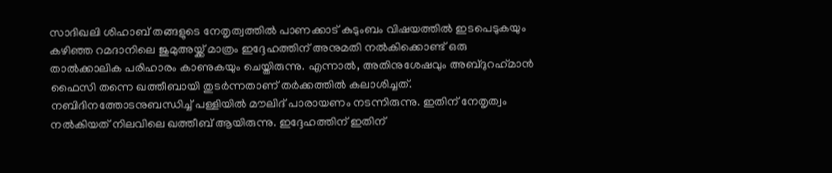സാദിഖലി ശിഹാബ് തങ്ങളുടെ നേതൃത്വത്തിൽ പാണക്കാട് കുടുംബം വിഷയത്തിൽ ഇടപെടുകയും കഴിഞ്ഞ റമദാനിലെ ജുമുഅയ്ക്ക് മാത്രം ഇദ്ദേഹത്തിന് അനുമതി നൽകിക്കൊണ്ട് ഒരു താൽക്കാലിക പരിഹാരം കാണുകയും ചെയ്തിരുന്നു. എന്നാൽ, അതിനുശേഷവും അബ്ദുറഹ്‌മാൻ ഫൈസി തന്നെ ഖത്തീബായി തുടർന്നതാണ് തർക്കത്തിൽ കലാശിച്ചത്. നബിദിനത്തോടനുബന്ധിച്ച് പള്ളിയിൽ മൗലിദ് പാരായണം നടന്നിരുന്നു. ഇതിന് നേതൃത്വം നൽകിയത് നിലവിലെ ഖത്തീബ് ആയിരുന്നു. ഇദ്ദേഹത്തിന് ഇതിന്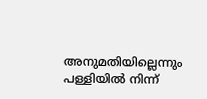അനുമതിയില്ലെന്നും പള്ളിയിൽ നിന്ന്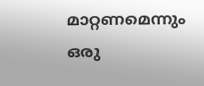മാറ്റണമെന്നും ഒരു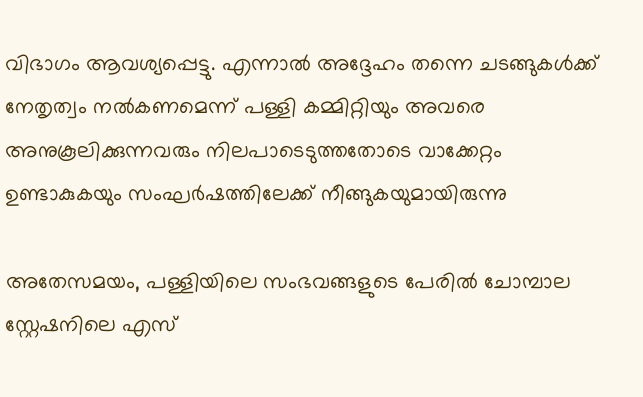വിഭാഗം ആവശ്യപ്പെട്ടു. എന്നാൽ അദ്ദേഹം തന്നെ ചടങ്ങുകൾക്ക് നേതൃത്വം നൽകണമെന്ന് പള്ളി കമ്മിറ്റിയും അവരെ അനുകൂലിക്കുന്നവരും നിലപാടെടുത്തതോടെ വാക്കേറ്റം ഉണ്ടാകുകയും സംഘർഷത്തിലേക്ക് നീങ്ങുകയുമായിരുന്നു

അതേസമയം, പള്ളിയിലെ സംഭവങ്ങളുടെ പേരിൽ ചോമ്പാല സ്റ്റേഷനിലെ എസ്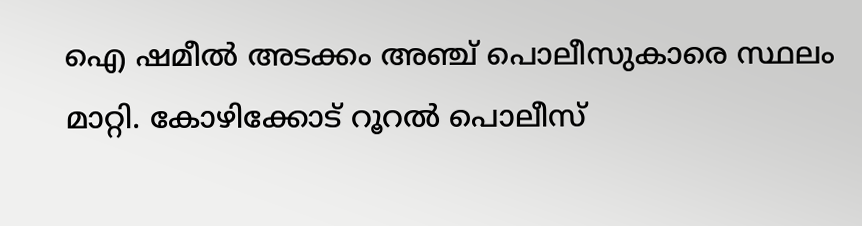ഐ ഷമീൽ അടക്കം അഞ്ച് പൊലീസുകാരെ സ്ഥലം മാറ്റി. കോഴിക്കോട് റൂറൽ പൊലീസ്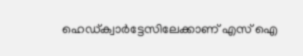ഹെഡ്ക്വാർട്ടേസിലേക്കാണ് എസ് ഐ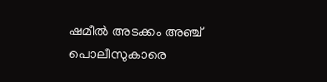ഷമീൽ അടക്കം അഞ്ച് പൊലീസുകാരെ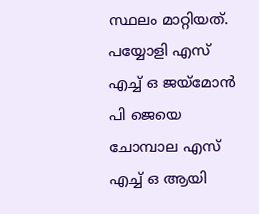സ്ഥലം മാറ്റിയത്. പയ്യോളി എസ് എച്ച് ഒ ജയ്‌മോൻ പി ജെയെ ചോമ്പാല എസ് എച്ച് ഒ ആയി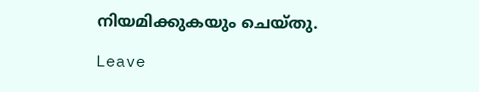നിയമിക്കുകയും ചെയ്തു.

Leave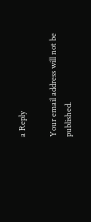a Reply

Your email address will not be published.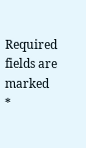Required fields are marked *